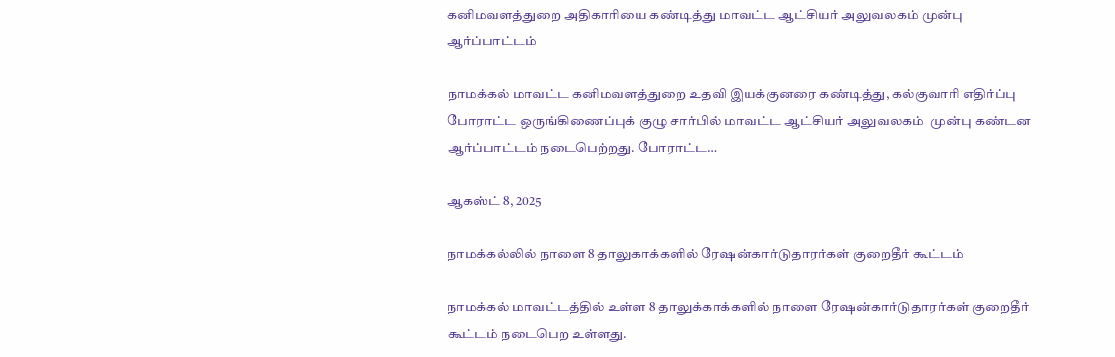கனிமவளத்துறை அதிகாரியை கண்டித்து மாவட்ட ஆட்சியர் அலுவலகம் முன்பு ஆர்ப்பாட்டம்

நாமக்கல் மாவட்ட கனிமவளத்துறை உதவி இயக்குனரை கண்டித்து, கல்குவாரி எதிர்ப்பு போராட்ட ஒருங்கிணைப்புக் குழு சார்பில் மாவட்ட ஆட்சியர் அலுவலகம்  முன்பு கண்டன ஆர்ப்பாட்டம் நடைபெற்றது. போராட்ட…

ஆகஸ்ட் 8, 2025

நாமக்கல்லில் நாளை 8 தாலுகாக்களில் ரேஷன்கார்டுதாரர்கள் குறைதீர் கூட்டம்

நாமக்கல் மாவட்டத்தில் உள்ள 8 தாலுக்காக்களில் நாளை ரேஷன்கார்டுதாரர்கள் குறைதீர் கூட்டம் நடைபெற உள்ளது.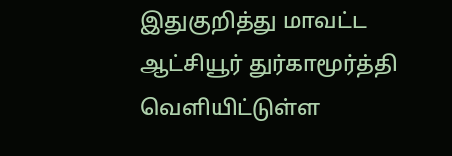இதுகுறித்து மாவட்ட ஆட்சியூர் துர்காமூர்த்தி வெளியிட்டுள்ள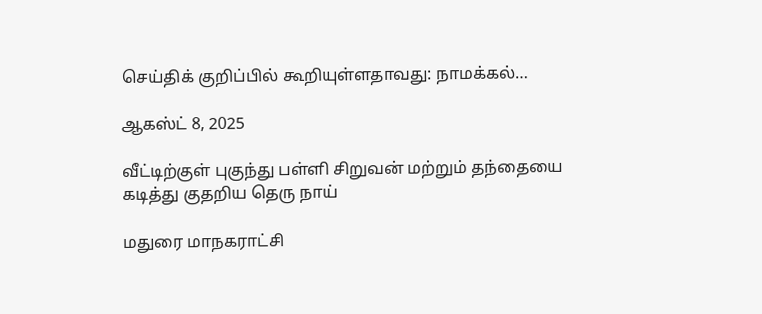செய்திக் குறிப்பில் கூறியுள்ளதாவது: நாமக்கல்…

ஆகஸ்ட் 8, 2025

வீட்டிற்குள் புகுந்து பள்ளி சிறுவன் மற்றும் தந்தையை கடித்து குதறிய தெரு நாய்

மதுரை மாநகராட்சி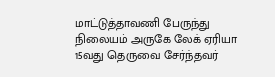மாட்டுத்தாவணி பேருந்து நிலையம் அருகே லேக் ஏரியா 15வது தெருவை சேர்ந்தவர்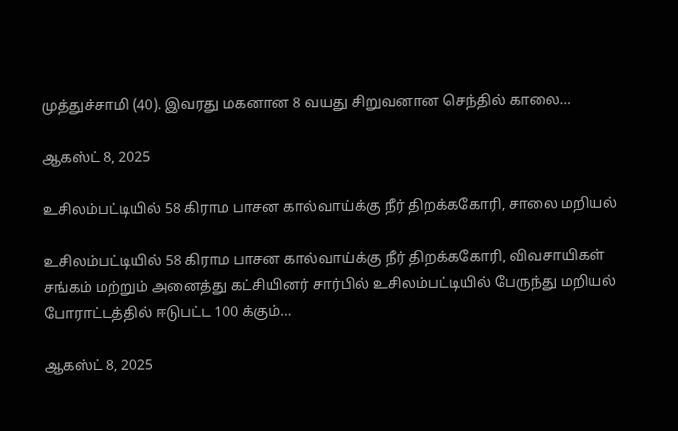முத்துச்சாமி (40). இவரது மகனான 8 வயது சிறுவனான செந்தில் காலை…

ஆகஸ்ட் 8, 2025

உசிலம்பட்டியில் 58 கிராம பாசன கால்வாய்க்கு நீர் திறக்ககோரி, சாலை மறியல்

உசிலம்பட்டியில் 58 கிராம பாசன கால்வாய்க்கு நீர் திறக்ககோரி, விவசாயிகள் சங்கம் மற்றும் அனைத்து கட்சியினர் சார்பில் உசிலம்பட்டியில் பேருந்து மறியல் போராட்டத்தில் ஈடுபட்ட 100 க்கும்…

ஆகஸ்ட் 8, 2025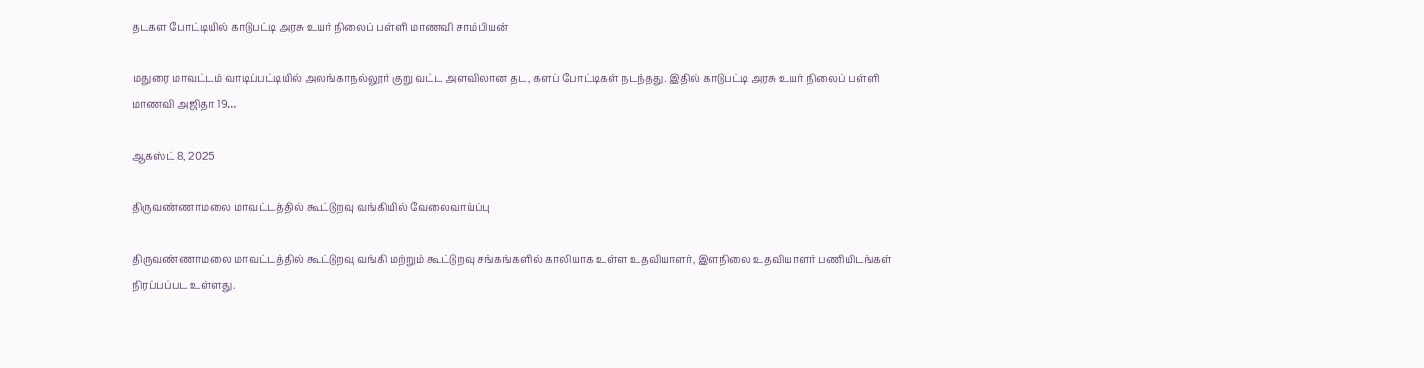தடகள போட்டியில் காடுபட்டி அரசு உயர் நிலைப் பள்ளி மாணவி சாம்பியன்

மதுரை மாவட்டம் வாடிப்பட்டியில் அலங்காநல்லூர் குறு வட்ட அளவிலான தட, களப் போட்டிகள் நடந்தது. இதில் காடுபட்டி அரசு உயர் நிலைப் பள்ளி மாணவி அஜிதா 19…

ஆகஸ்ட் 8, 2025

திருவண்ணாமலை மாவட்டத்தில் கூட்டுறவு வங்கியில் வேலைவாய்ப்பு

திருவண்ணாமலை மாவட்டத்தில் கூட்டுறவு வங்கி மற்றும் கூட்டுறவு சங்கங்களில் காலியாக உள்ள உதவியாளர், இளநிலை உதவியாளர் பணியிடங்கள் நிரப்பப்பட உள்ளது.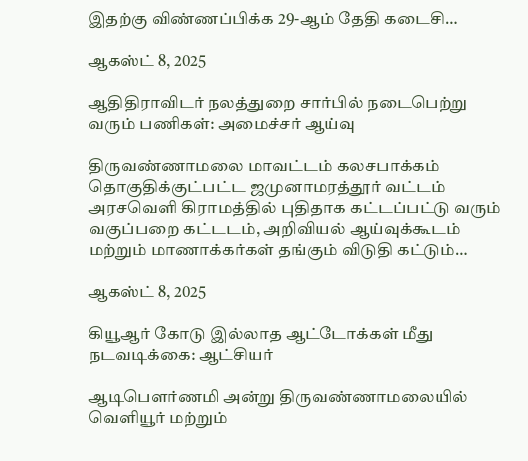இதற்கு விண்ணப்பிக்க 29-ஆம் தேதி கடைசி…

ஆகஸ்ட் 8, 2025

ஆதிதிராவிடர் நலத்துறை சார்பில் நடைபெற்று வரும் பணிகள்: அமைச்சர் ஆய்வு

திருவண்ணாமலை மாவட்டம் கலசபாக்கம் தொகுதிக்குட்பட்ட ஜமுனாமரத்தூர் வட்டம் அரசவெளி கிராமத்தில் புதிதாக கட்டப்பட்டு வரும் வகுப்பறை கட்டடம், அறிவியல் ஆய்வுக்கூடம் மற்றும் மாணாக்கர்கள் தங்கும் விடுதி கட்டும்…

ஆகஸ்ட் 8, 2025

கியூஆர் கோடு இல்லாத ஆட்டோக்கள் மீது நடவடிக்கை: ஆட்சியர்

ஆடிபௌர்ணமி அன்று திருவண்ணாமலையில் வெளியூர் மற்றும்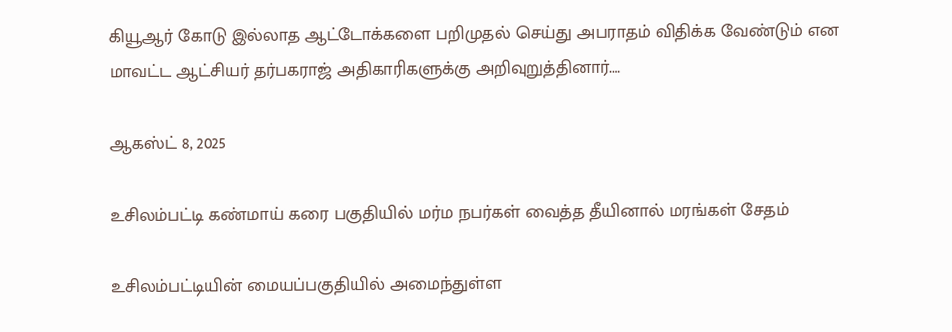கியூஆர் கோடு இல்லாத ஆட்டோக்களை பறிமுதல் செய்து அபராதம் விதிக்க வேண்டும் என மாவட்ட ஆட்சியர் தர்பகராஜ் அதிகாரிகளுக்கு அறிவுறுத்தினார்.…

ஆகஸ்ட் 8, 2025

உசிலம்பட்டி கண்மாய் கரை பகுதியில் மர்ம நபர்கள் வைத்த தீயினால் மரங்கள் சேதம்

உசிலம்பட்டியின் மையப்பகுதியில் அமைந்துள்ள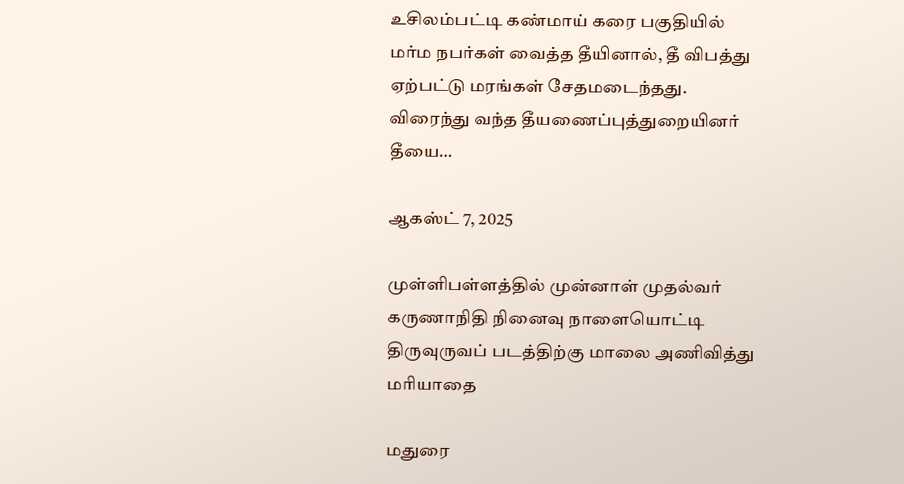உசிலம்பட்டி கண்மாய் கரை பகுதியில் மர்ம நபர்கள் வைத்த தீயினால், தீ விபத்து ஏற்பட்டு மரங்கள் சேதமடைந்தது. விரைந்து வந்த தீயணைப்புத்துறையினர் தீயை…

ஆகஸ்ட் 7, 2025

முள்ளிபள்ளத்தில் முன்னாள் முதல்வர் கருணாநிதி நினைவு நாளையொட்டி திருவுருவப் படத்திற்கு மாலை அணிவித்து மரியாதை

மதுரை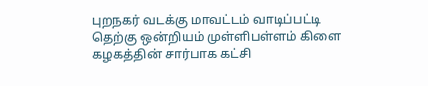புறநகர் வடக்கு மாவட்டம் வாடிப்பட்டி தெற்கு ஒன்றியம் முள்ளிபள்ளம் கிளை கழகத்தின் சார்பாக கட்சி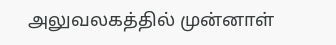அலுவலகத்தில் முன்னாள்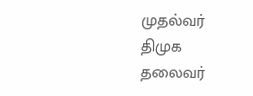முதல்வர் திமுக தலைவர்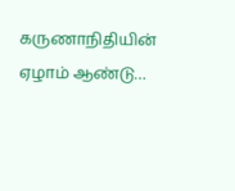கருணாநிதியின் ஏழாம் ஆண்டு…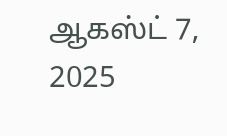ஆகஸ்ட் 7, 2025